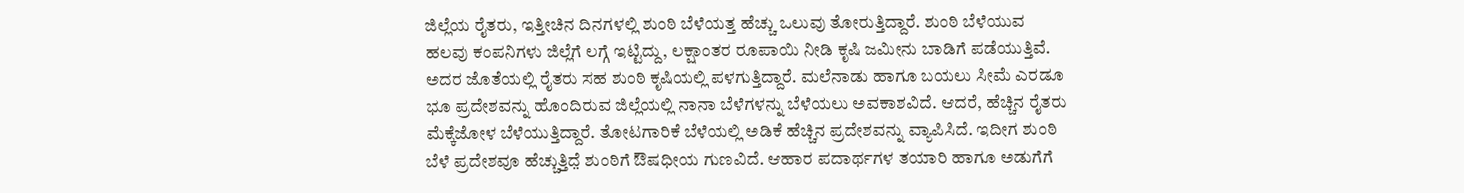ಜಿಲ್ಲೆಯ ರೈತರು, ಇತ್ತೀಚಿನ ದಿನಗಳಲ್ಲಿ ಶುಂಠಿ ಬೆಳೆಯತ್ತ ಹೆಚ್ಚು ಒಲುವು ತೋರುತ್ತಿದ್ದಾರೆ. ಶುಂಠಿ ಬೆಳೆಯುವ ಹಲವು ಕಂಪನಿಗಳು ಜಿಲ್ಲೆಗೆ ಲಗ್ಗೆ ಇಟ್ಟಿದ್ದು, ಲಕ್ಷಾಂತರ ರೂಪಾಯಿ ನೀಡಿ ಕೃಷಿ ಜಮೀನು ಬಾಡಿಗೆ ಪಡೆಯುತ್ತಿವೆ. ಅದರ ಜೊತೆಯಲ್ಲಿ ರೈತರು ಸಹ ಶುಂಠಿ ಕೃಷಿಯಲ್ಲಿ ಪಳಗುತ್ತಿದ್ದಾರೆ. ಮಲೆನಾಡು ಹಾಗೂ ಬಯಲು ಸೀಮೆ ಎರಡೂ ಭೂ ಪ್ರದೇಶವನ್ನು ಹೊಂದಿರುವ ಜಿಲ್ಲೆಯಲ್ಲಿ ನಾನಾ ಬೆಳೆಗಳನ್ನು ಬೆಳೆಯಲು ಅವಕಾಶವಿದೆ. ಆದರೆ, ಹೆಚ್ಚಿನ ರೈತರು ಮೆಕ್ಕೆಜೋಳ ಬೆಳೆಯುತ್ತಿದ್ದಾರೆ. ತೋಟಗಾರಿಕೆ ಬೆಳೆಯಲ್ಲಿ ಅಡಿಕೆ ಹೆಚ್ಚಿನ ಪ್ರದೇಶವನ್ನು ವ್ಯಾಪಿಸಿದೆ. ಇದೀಗ ಶುಂಠಿ ಬೆಳೆ ಪ್ರದೇಶವೂ ಹೆಚ್ಚುತ್ತಿದೆ̤ ಶುಂಠಿಗೆ ಔಷಧೀಯ ಗುಣವಿದೆ. ಆಹಾರ ಪದಾರ್ಥಗಳ ತಯಾರಿ ಹಾಗೂ ಅಡುಗೆಗೆ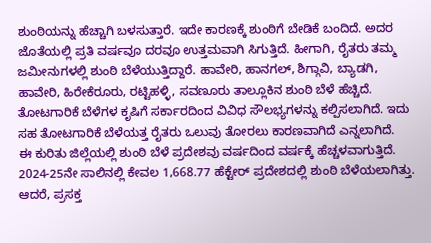ಶುಂಠಿಯನ್ನು ಹೆಚ್ಚಾಗಿ ಬಳಸುತ್ತಾರೆ. ಇದೇ ಕಾರಣಕ್ಕೆ ಶುಂಠಿಗೆ ಬೇಡಿಕೆ ಬಂದಿದೆ. ಅದರ ಜೊತೆಯಲ್ಲಿ ಪ್ರತಿ ವರ್ಷವೂ ದರವೂ ಉತ್ತಮವಾಗಿ ಸಿಗುತ್ತಿದೆ. ಹೀಗಾಗಿ, ರೈತರು ತಮ್ಮ ಜಮೀನುಗಳಲ್ಲಿ ಶುಂಠಿ ಬೆಳೆಯುತ್ತಿದ್ದಾರೆ. ಹಾವೇರಿ, ಹಾನಗಲ್, ಶಿಗ್ಗಾವಿ, ಬ್ಯಾಡಗಿ, ಹಾವೇರಿ, ಹಿರೇಕೆರೂರು, ರಟ್ಟಿಹಳ್ಳಿ, ಸವಣೂರು ತಾಲ್ಲೂಕಿನ ಶುಂಠಿ ಬೆಳೆ ಹೆಚ್ಚಿದೆ. ತೋಟಗಾರಿಕೆ ಬೆಳೆಗಳ ಕೃಷಿಗೆ ಸರ್ಕಾರದಿಂದ ವಿವಿಧ ಸೌಲಭ್ಯಗಳನ್ನು ಕಲ್ಪಿಸಲಾಗಿದೆ. ಇದು ಸಹ ತೋಟಗಾರಿಕೆ ಬೆಳೆಯತ್ತ ರೈತರು ಒಲುವು ತೋರಲು ಕಾರಣವಾಗಿದೆ ಎನ್ನಲಾಗಿದೆ.
ಈ ಕುರಿತು ಜಿಲ್ಲೆಯಲ್ಲಿ ಶುಂಠಿ ಬೆಳೆ ಪ್ರದೇಶವು ವರ್ಷದಿಂದ ವರ್ಷಕ್ಕೆ ಹೆಚ್ಚಳವಾಗುತ್ತಿದೆ. 2024-25ನೇ ಸಾಲಿನಲ್ಲಿ ಕೇವಲ 1,668.77 ಹೆಕ್ಟೇರ್ ಪ್ರದೇಶದಲ್ಲಿ ಶುಂಠಿ ಬೆಳೆಯಲಾಗಿತ್ತು. ಆದರೆ, ಪ್ರಸಕ್ತ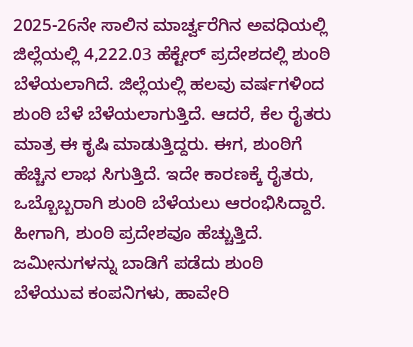2025-26ನೇ ಸಾಲಿನ ಮಾರ್ಚ್ವರೆಗಿನ ಅವಧಿಯಲ್ಲಿ ಜಿಲ್ಲೆಯಲ್ಲಿ 4,222.03 ಹೆಕ್ಟೇರ್ ಪ್ರದೇಶದಲ್ಲಿ ಶುಂಠಿ ಬೆಳೆಯಲಾಗಿದೆ. ಜಿಲ್ಲೆಯಲ್ಲಿ ಹಲವು ವರ್ಷಗಳಿಂದ ಶುಂಠಿ ಬೆಳೆ ಬೆಳೆಯಲಾಗುತ್ತಿದೆ. ಆದರೆ, ಕೆಲ ರೈತರು ಮಾತ್ರ ಈ ಕೃಷಿ ಮಾಡುತ್ತಿದ್ದರು. ಈಗ, ಶುಂಠಿಗೆ ಹೆಚ್ಚಿನ ಲಾಭ ಸಿಗುತ್ತಿದೆ. ಇದೇ ಕಾರಣಕ್ಕೆ ರೈತರು, ಒಬ್ಬೊಬ್ಬರಾಗಿ ಶುಂಠಿ ಬೆಳೆಯಲು ಆರಂಭಿಸಿದ್ದಾರೆ. ಹೀಗಾಗಿ, ಶುಂಠಿ ಪ್ರದೇಶವೂ ಹೆಚ್ಚುತ್ತಿದೆ. ಜಮೀನುಗಳನ್ನು ಬಾಡಿಗೆ ಪಡೆದು ಶುಂಠಿ ಬೆಳೆಯುವ ಕಂಪನಿಗಳು, ಹಾವೇರಿ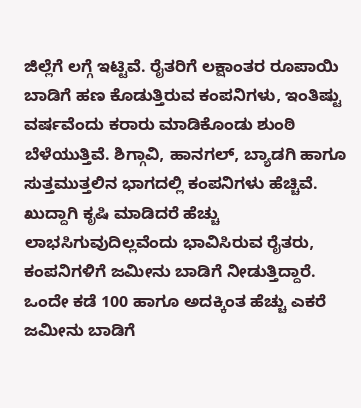ಜಿಲ್ಲೆಗೆ ಲಗ್ಗೆ ಇಟ್ಟಿವೆ. ರೈತರಿಗೆ ಲಕ್ಷಾಂತರ ರೂಪಾಯಿ ಬಾಡಿಗೆ ಹಣ ಕೊಡುತ್ತಿರುವ ಕಂಪನಿಗಳು, ಇಂತಿಷ್ಟು ವರ್ಷವೆಂದು ಕರಾರು ಮಾಡಿಕೊಂಡು ಶುಂಠಿ ಬೆಳೆಯುತ್ತಿವೆ. ಶಿಗ್ಗಾವಿ, ಹಾನಗಲ್, ಬ್ಯಾಡಗಿ ಹಾಗೂ ಸುತ್ತಮುತ್ತಲಿನ ಭಾಗದಲ್ಲಿ ಕಂಪನಿಗಳು ಹೆಚ್ಚಿವೆ. ಖುದ್ದಾಗಿ ಕೃಷಿ ಮಾಡಿದರೆ ಹೆಚ್ಚು ಲಾಭಸಿಗುವುದಿಲ್ಲವೆಂದು ಭಾವಿಸಿರುವ ರೈತರು, ಕಂಪನಿಗಳಿಗೆ ಜಮೀನು ಬಾಡಿಗೆ ನೀಡುತ್ತಿದ್ದಾರೆ. ಒಂದೇ ಕಡೆ 100 ಹಾಗೂ ಅದಕ್ಕಿಂತ ಹೆಚ್ಚು ಎಕರೆ ಜಮೀನು ಬಾಡಿಗೆ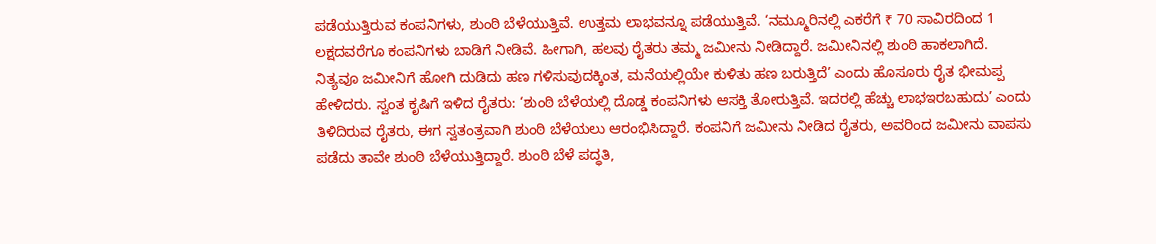ಪಡೆಯುತ್ತಿರುವ ಕಂಪನಿಗಳು, ಶುಂಠಿ ಬೆಳೆಯುತ್ತಿವೆ. ಉತ್ತಮ ಲಾಭವನ್ನೂ ಪಡೆಯುತ್ತಿವೆ. ‘ನಮ್ಮೂರಿನಲ್ಲಿ ಎಕರೆಗೆ ₹ 70 ಸಾವಿರದಿಂದ 1 ಲಕ್ಷದವರೆಗೂ ಕಂಪನಿಗಳು ಬಾಡಿಗೆ ನೀಡಿವೆ. ಹೀಗಾಗಿ, ಹಲವು ರೈತರು ತಮ್ಮ ಜಮೀನು ನೀಡಿದ್ದಾರೆ. ಜಮೀನಿನಲ್ಲಿ ಶುಂಠಿ ಹಾಕಲಾಗಿದೆ.
ನಿತ್ಯವೂ ಜಮೀನಿಗೆ ಹೋಗಿ ದುಡಿದು ಹಣ ಗಳಿಸುವುದಕ್ಕಿಂತ, ಮನೆಯಲ್ಲಿಯೇ ಕುಳಿತು ಹಣ ಬರುತ್ತಿದೆ’ ಎಂದು ಹೊಸೂರು ರೈತ ಭೀಮಪ್ಪ ಹೇಳಿದರು. ಸ್ವಂತ ಕೃಷಿಗೆ ಇಳಿದ ರೈತರು: ‘ಶುಂಠಿ ಬೆಳೆಯಲ್ಲಿ ದೊಡ್ಡ ಕಂಪನಿಗಳು ಆಸಕ್ತಿ ತೋರುತ್ತಿವೆ. ಇದರಲ್ಲಿ ಹೆಚ್ಚು ಲಾಭಇರಬಹುದು’ ಎಂದು ತಿಳಿದಿರುವ ರೈತರು, ಈಗ ಸ್ವತಂತ್ರವಾಗಿ ಶುಂಠಿ ಬೆಳೆಯಲು ಆರಂಭಿಸಿದ್ದಾರೆ. ಕಂಪನಿಗೆ ಜಮೀನು ನೀಡಿದ ರೈತರು, ಅವರಿಂದ ಜಮೀನು ವಾಪಸು ಪಡೆದು ತಾವೇ ಶುಂಠಿ ಬೆಳೆಯುತ್ತಿದ್ದಾರೆ. ಶುಂಠಿ ಬೆಳೆ ಪದ್ಧತಿ,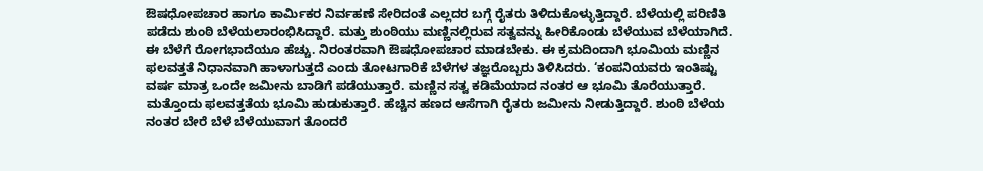ಔಷಧೋಪಚಾರ ಹಾಗೂ ಕಾರ್ಮಿಕರ ನಿರ್ವಹಣೆ ಸೇರಿದಂತೆ ಎಲ್ಲದರ ಬಗ್ಗೆ ರೈತರು ತಿಳಿದುಕೊಳ್ಳುತ್ತಿದ್ದಾರೆ. ಬೆಳೆಯಲ್ಲಿ ಪರಿಣಿತಿ ಪಡೆದು ಶುಂಠಿ ಬೆಳೆಯಲಾರಂಭಿಸಿದ್ದಾರೆ. ಮತ್ತು ಶುಂಠಿಯು ಮಣ್ಣಿನಲ್ಲಿರುವ ಸತ್ವವನ್ನು ಹೀರಿಕೊಂಡು ಬೆಳೆಯುವ ಬೆಳೆಯಾಗಿದೆ. ಈ ಬೆಳೆಗೆ ರೋಗಭಾದೆಯೂ ಹೆಚ್ಚು. ನಿರಂತರವಾಗಿ ಔಷಧೋಪಚಾರ ಮಾಡಬೇಕು. ಈ ಕ್ರಮದಿಂದಾಗಿ ಭೂಮಿಯ ಮಣ್ಣಿನ ಫಲವತ್ತತೆ ನಿಧಾನವಾಗಿ ಹಾಳಾಗುತ್ತದೆ ಎಂದು ತೋಟಗಾರಿಕೆ ಬೆಳೆಗಳ ತಜ್ಞರೊಬ್ಬರು ತಿಳಿಸಿದರು. ‘ಕಂಪನಿಯವರು ಇಂತಿಷ್ಟು ವರ್ಷ ಮಾತ್ರ ಒಂದೇ ಜಮೀನು ಬಾಡಿಗೆ ಪಡೆಯುತ್ತಾರೆ. ಮಣ್ಣಿನ ಸತ್ವ ಕಡಿಮೆಯಾದ ನಂತರ ಆ ಭೂಮಿ ತೊರೆಯುತ್ತಾರೆ. ಮತ್ತೊಂದು ಫಲವತ್ತತೆಯ ಭೂಮಿ ಹುಡುಕುತ್ತಾರೆ. ಹೆಚ್ಚಿನ ಹಣದ ಆಸೆಗಾಗಿ ರೈತರು ಜಮೀನು ನೀಡುತ್ತಿದ್ದಾರೆ. ಶುಂಠಿ ಬೆಳೆಯ ನಂತರ ಬೇರೆ ಬೆಳೆ ಬೆಳೆಯುವಾಗ ತೊಂದರೆ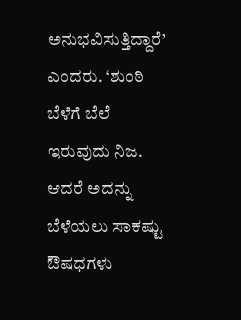ಅನುಭವಿಸುತ್ತಿದ್ದಾರೆ’ ಎಂದರು. ‘ಶುಂಠಿ ಬೆಳೆಗೆ ಬೆಲೆ ಇರುವುದು ನಿಜ. ಆದರೆ ಅದನ್ನು ಬೆಳೆಯಲು ಸಾಕಷ್ಟು ಔಷಧಗಳು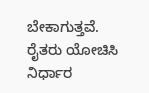ಬೇಕಾಗುತ್ತವೆ. ರೈತರು ಯೋಚಿಸಿ ನಿರ್ಧಾರ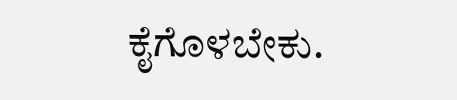ಕೈಗೊಳಬೇಕು.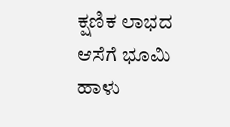ಕ್ಷಣಿಕ ಲಾಭದ ಆಸೆಗೆ ಭೂಮಿ ಹಾಳು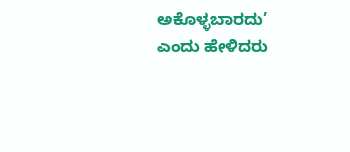ಅಕೊಳ್ಳಬಾರದು’ ಎಂದು ಹೇಳಿದರು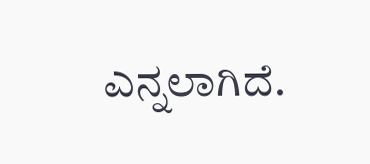ಎನ್ನಲಾಗಿದೆ.